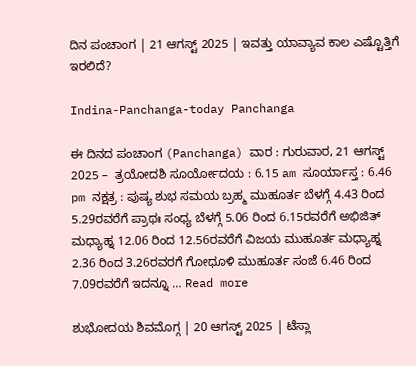ದಿನ ಪಂಚಾಂಗ | 21 ಆಗಸ್ಟ್‌ 2025 | ಇವತ್ತು ಯಾವ್ಯಾವ ಕಾಲ ಎಷ್ಟೊತ್ತಿಗೆ ಇರಲಿದೆ?

Indina-Panchanga-today Panchanga

ಈ ದಿನದ ಪಂಚಾಂಗ (Panchanga) ವಾರ : ಗುರುವಾರ, 21 ಆಗಸ್ಟ್‌ 2025 –  ತ್ರಯೋದಶಿ ಸೂರ್ಯೋದಯ : 6.15 am ಸೂರ್ಯಾಸ್ತ : 6.46 pm ನಕ್ಷತ್ರ : ಪುಷ್ಯ ಶುಭ ಸಮಯ ಬ್ರಹ್ಮ ಮುಹೂರ್ತ ಬೆಳಗ್ಗೆ 4.43 ರಿಂದ 5.29ರವರೆಗೆ ಪ್ರಾಥಃ ಸಂಧ್ಯ ಬೆಳಗ್ಗೆ 5.06 ರಿಂದ 6.15ರವರೆಗೆ ಅಭಿಜಿತ್‌ ಮಧ್ಯಾಹ್ನ 12.06 ರಿಂದ 12.56ರವರೆಗೆ ವಿಜಯ ಮುಹೂರ್ತ ಮಧ್ಯಾಹ್ನ 2.36 ರಿಂದ 3.26ರವರಗೆ ಗೋಧೂಳಿ ಮುಹೂರ್ತ ಸಂಜೆ 6.46 ರಿಂದ 7.09ರವರೆಗೆ ಇದನ್ನೂ … Read more

ಶುಭೋದಯ ಶಿವಮೊಗ್ಗ | 20 ಆಗಸ್ಟ್‌ 2025 | ಟೆಸ್ಲಾ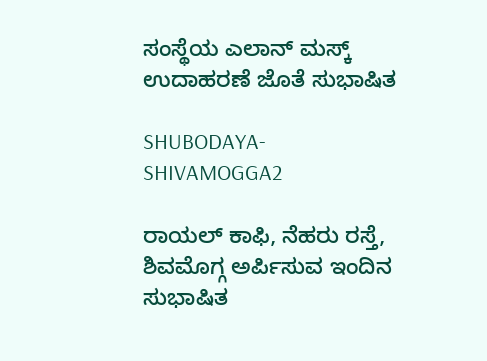ಸಂಸ್ಥೆಯ ಎಲಾನ್‌ ಮಸ್ಕ್‌ ಉದಾಹರಣೆ ಜೊತೆ ಸುಭಾಷಿತ

SHUBODAYA-SHIVAMOGGA2

ರಾಯಲ್‌ ಕಾಫಿ, ನೆಹರು ರಸ್ತೆ, ಶಿವಮೊಗ್ಗ ಅರ್ಪಿಸುವ ಇಂದಿನ ಸುಭಾಷಿತ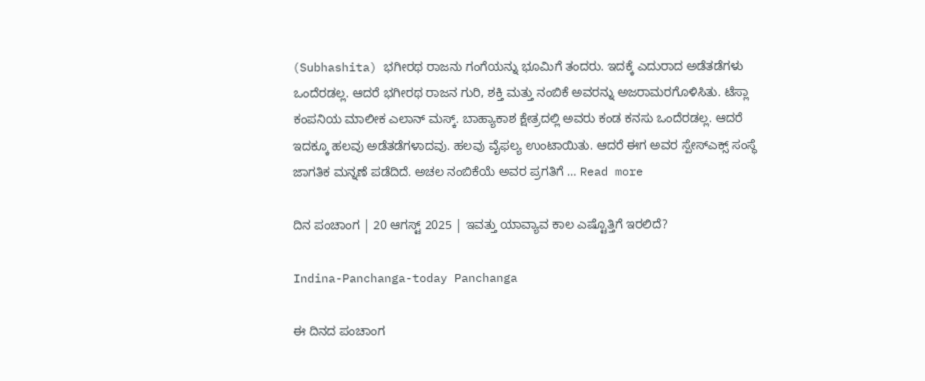(Subhashita) ಭಗೀರಥ ರಾಜನು ಗಂಗೆಯನ್ನು ಭೂಮಿಗೆ ತಂದರು. ಇದಕ್ಕೆ ಎದುರಾದ ಅಡೆತಡೆಗಳು ಒಂದೆರಡಲ್ಲ. ಆದರೆ ಭಗೀರಥ ರಾಜನ ಗುರಿ, ಶಕ್ತಿ ಮತ್ತು ನಂಬಿಕೆ ಅವರನ್ನು ಅಜರಾಮರಗೊಳಿಸಿತು. ಟೆಸ್ಲಾ ಕಂಪನಿಯ ಮಾಲೀಕ ಎಲಾನ್‌ ಮಸ್ಕ್‌. ಬಾಹ್ಯಾಕಾಶ ಕ್ಷೇತ್ರದಲ್ಲಿ ಅವರು ಕಂಡ ಕನಸು ಒಂದೆರಡಲ್ಲ. ಆದರೆ ಇದಕ್ಕೂ ಹಲವು ಅಡೆತಡೆಗಳಾದವು. ಹಲವು ವೈಫಲ್ಯ ಉಂಟಾಯಿತು. ಆದರೆ ಈಗ ಅವರ ಸ್ಪೇಸ್‌ಎಕ್ಸ್‌ ಸಂಸ್ಥೆ ಜಾಗತಿಕ ಮನ್ನಣೆ ಪಡೆದಿದೆ. ಅಚಲ ನಂಬಿಕೆಯೆ ಅವರ ಪ್ರಗತಿಗೆ … Read more

ದಿನ ಪಂಚಾಂಗ | 20 ಆಗಸ್ಟ್‌ 2025 | ಇವತ್ತು ಯಾವ್ಯಾವ ಕಾಲ ಎಷ್ಟೊತ್ತಿಗೆ ಇರಲಿದೆ?

Indina-Panchanga-today Panchanga

ಈ ದಿನದ ಪಂಚಾಂಗ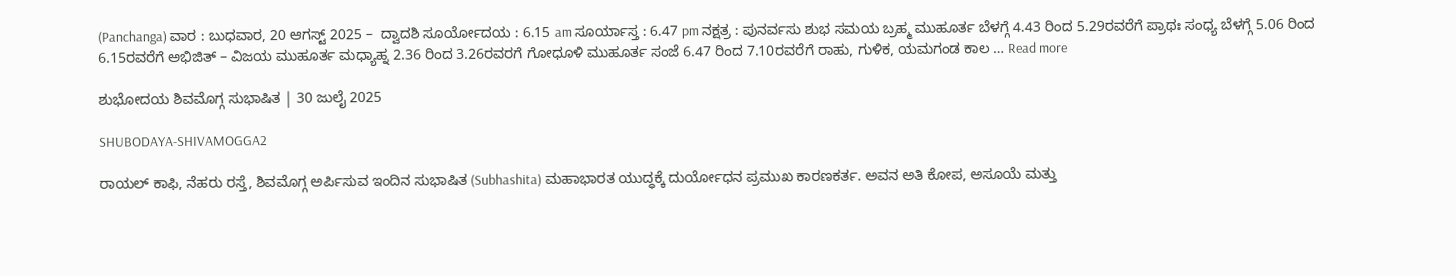(Panchanga) ವಾರ : ಬುಧವಾರ, 20 ಆಗಸ್ಟ್‌ 2025 –  ದ್ವಾದಶಿ ಸೂರ್ಯೋದಯ : 6.15 am ಸೂರ್ಯಾಸ್ತ : 6.47 pm ನಕ್ಷತ್ರ : ಪುನರ್ವಸು ಶುಭ ಸಮಯ ಬ್ರಹ್ಮ ಮುಹೂರ್ತ ಬೆಳಗ್ಗೆ 4.43 ರಿಂದ 5.29ರವರೆಗೆ ಪ್ರಾಥಃ ಸಂಧ್ಯ ಬೆಳಗ್ಗೆ 5.06 ರಿಂದ 6.15ರವರೆಗೆ ಅಭಿಜಿತ್‌ – ವಿಜಯ ಮುಹೂರ್ತ ಮಧ್ಯಾಹ್ನ 2.36 ರಿಂದ 3.26ರವರಗೆ ಗೋಧೂಳಿ ಮುಹೂರ್ತ ಸಂಜೆ 6.47 ರಿಂದ 7.10ರವರೆಗೆ ರಾಹು, ಗುಳಿಕ, ಯಮಗಂಡ ಕಾಲ … Read more

ಶುಭೋದಯ ಶಿವಮೊಗ್ಗ ಸುಭಾಷಿತ | 30 ಜುಲೈ 2025

SHUBODAYA-SHIVAMOGGA2

ರಾಯಲ್‌ ಕಾಫಿ, ನೆಹರು ರಸ್ತೆ, ಶಿವಮೊಗ್ಗ ಅರ್ಪಿಸುವ ಇಂದಿನ ಸುಭಾಷಿತ (Subhashita) ಮಹಾಭಾರತ ಯುದ್ಧಕ್ಕೆ ದುರ್ಯೋಧನ ಪ್ರಮುಖ ಕಾರಣಕರ್ತ. ಅವನ ಅತಿ ಕೋಪ, ಅಸೂಯೆ ಮತ್ತು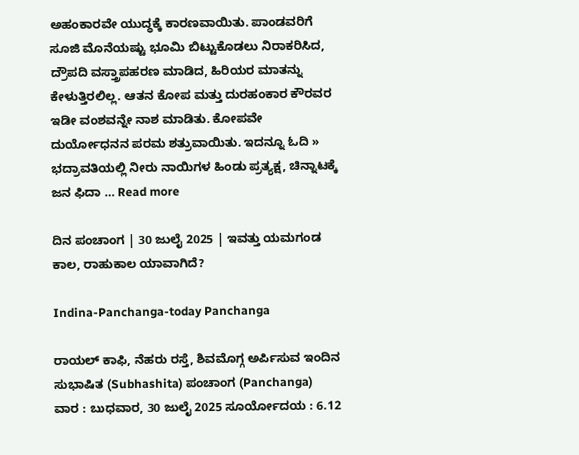ಅಹಂಕಾರವೇ ಯುದ್ಧಕ್ಕೆ ಕಾರಣವಾಯಿತು. ಪಾಂಡವರಿಗೆ ಸೂಜಿ ಮೊನೆಯಷ್ಟು ಭೂಮಿ ಬಿಟ್ಟುಕೊಡಲು ನಿರಾಕರಿಸಿದ, ದ್ರೌಪದಿ ವಸ್ತ್ರಾಪಹರಣ ಮಾಡಿದ, ಹಿರಿಯರ ಮಾತನ್ನು ಕೇಳುತ್ತಿರಲಿಲ್ಲ. ಆತನ ಕೋಪ ಮತ್ತು ದುರಹಂಕಾರ ಕೌರವರ ಇಡೀ ವಂಶವನ್ನೇ ನಾಶ ಮಾಡಿತು. ಕೋಪವೇ ದುರ್ಯೋಧನನ ಪರಮ ಶತ್ರುವಾಯಿತು. ಇದನ್ನೂ ಓದಿ » ಭದ್ರಾವತಿಯಲ್ಲಿ ನೀರು ನಾಯಿಗಳ ಹಿಂಡು ಪ್ರತ್ಯಕ್ಷ, ಚಿನ್ನಾಟಕ್ಕೆ ಜನ ಫಿದಾ … Read more

ದಿನ ಪಂಚಾಂಗ | 30 ಜುಲೈ 2025 | ಇವತ್ತು ಯಮಗಂಡ ಕಾಲ, ರಾಹುಕಾಲ ಯಾವಾಗಿದೆ?

Indina-Panchanga-today Panchanga

ರಾಯಲ್‌ ಕಾಫಿ, ನೆಹರು ರಸ್ತೆ, ಶಿವಮೊಗ್ಗ ಅರ್ಪಿಸುವ ಇಂದಿನ ಸುಭಾಷಿತ (Subhashita) ಪಂಚಾಂಗ (Panchanga) ವಾರ : ಬುಧವಾರ, 30 ಜುಲೈ 2025 ಸೂರ್ಯೋದಯ : 6.12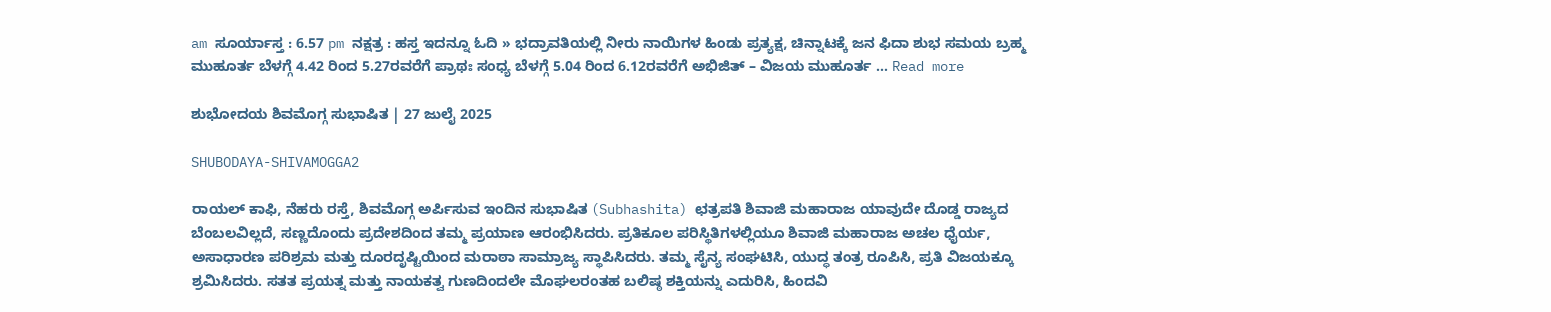am ಸೂರ್ಯಾಸ್ತ : 6.57 pm ನಕ್ಷತ್ರ : ಹಸ್ತ ಇದನ್ನೂ ಓದಿ » ಭದ್ರಾವತಿಯಲ್ಲಿ ನೀರು ನಾಯಿಗಳ ಹಿಂಡು ಪ್ರತ್ಯಕ್ಷ, ಚಿನ್ನಾಟಕ್ಕೆ ಜನ ಫಿದಾ ಶುಭ ಸಮಯ ಬ್ರಹ್ಮ ಮುಹೂರ್ತ ಬೆಳಗ್ಗೆ 4.42 ರಿಂದ 5.27ರವರೆಗೆ ಪ್ರಾಥಃ ಸಂಧ್ಯ ಬೆಳಗ್ಗೆ 5.04 ರಿಂದ 6.12ರವರೆಗೆ ಅಭಿಜಿತ್‌ – ವಿಜಯ ಮುಹೂರ್ತ … Read more

ಶುಭೋದಯ ಶಿವಮೊಗ್ಗ ಸುಭಾಷಿತ | 27 ಜುಲೈ 2025

SHUBODAYA-SHIVAMOGGA2

ರಾಯಲ್‌ ಕಾಫಿ, ನೆಹರು ರಸ್ತೆ, ಶಿವಮೊಗ್ಗ ಅರ್ಪಿಸುವ ಇಂದಿನ ಸುಭಾಷಿತ (Subhashita) ಛತ್ರಪತಿ ಶಿವಾಜಿ ಮಹಾರಾಜ ಯಾವುದೇ ದೊಡ್ಡ ರಾಜ್ಯದ ಬೆಂಬಲವಿಲ್ಲದೆ, ಸಣ್ಣದೊಂದು ಪ್ರದೇಶದಿಂದ ತಮ್ಮ ಪ್ರಯಾಣ ಆರಂಭಿಸಿದರು. ಪ್ರತಿಕೂಲ ಪರಿಸ್ಥಿತಿಗಳಲ್ಲಿಯೂ ಶಿವಾಜಿ ಮಹಾರಾಜ ಅಚಲ ಧೈರ್ಯ, ಅಸಾಧಾರಣ ಪರಿಶ್ರಮ ಮತ್ತು ದೂರದೃಷ್ಟಿಯಿಂದ ಮರಾಠಾ ಸಾಮ್ರಾಜ್ಯ ಸ್ಥಾಪಿಸಿದರು. ತಮ್ಮ ಸೈನ್ಯ ಸಂಘಟಿಸಿ, ಯುದ್ಧ ತಂತ್ರ ರೂಪಿಸಿ, ಪ್ರತಿ ವಿಜಯಕ್ಕೂ ಶ್ರಮಿಸಿದರು. ಸತತ ಪ್ರಯತ್ನ ಮತ್ತು ನಾಯಕತ್ವ ಗುಣದಿಂದಲೇ ಮೊಘಲರಂತಹ ಬಲಿಷ್ಠ ಶಕ್ತಿಯನ್ನು ಎದುರಿಸಿ, ಹಿಂದವಿ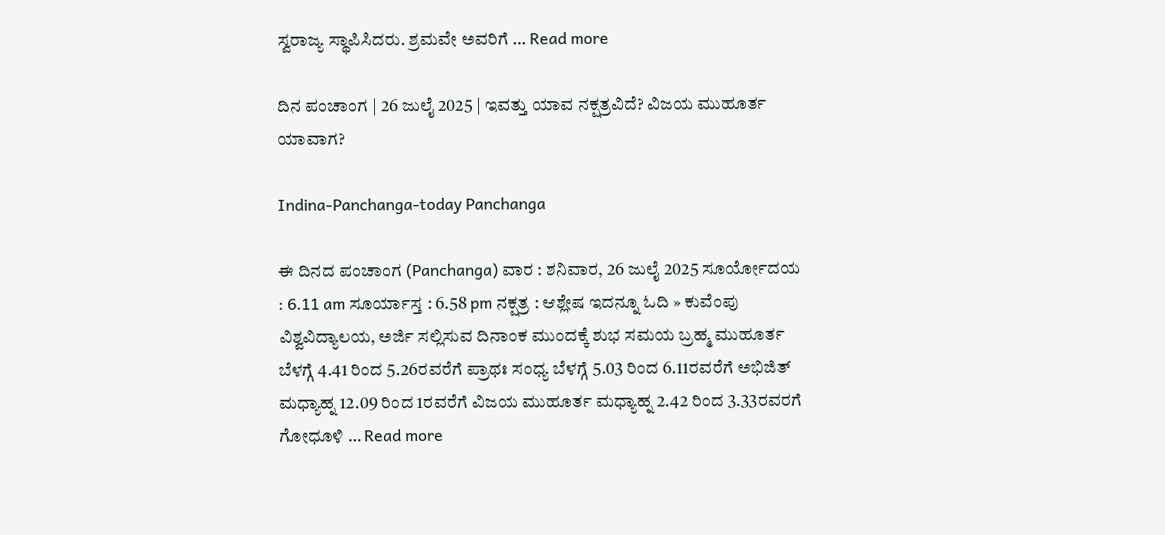ಸ್ವರಾಜ್ಯ ಸ್ಥಾಪಿಸಿದರು. ಶ್ರಮವೇ ಅವರಿಗೆ … Read more

ದಿನ ಪಂಚಾಂಗ | 26 ಜುಲೈ 2025 | ಇವತ್ತು ಯಾವ ನಕ್ಷತ್ರವಿದೆ? ವಿಜಯ ಮುಹೂರ್ತ ಯಾವಾಗ?

Indina-Panchanga-today Panchanga

ಈ ದಿನದ ಪಂಚಾಂಗ (Panchanga) ವಾರ : ಶನಿವಾರ, 26 ಜುಲೈ 2025 ಸೂರ್ಯೋದಯ : 6.11 am ಸೂರ್ಯಾಸ್ತ : 6.58 pm ನಕ್ಷತ್ರ : ಆಶ್ಲೇಷ ಇದನ್ನೂ ಓದಿ » ಕುವೆಂಪು ವಿಶ್ವವಿದ್ಯಾಲಯ, ಅರ್ಜಿ ಸಲ್ಲಿಸುವ ದಿನಾಂಕ ಮುಂದಕ್ಕೆ ಶುಭ ಸಮಯ ಬ್ರಹ್ಮ ಮುಹೂರ್ತ ಬೆಳಗ್ಗೆ 4.41 ರಿಂದ 5.26ರವರೆಗೆ ಪ್ರಾಥಃ ಸಂಧ್ಯ ಬೆಳಗ್ಗೆ 5.03 ರಿಂದ 6.11ರವರೆಗೆ ಅಭಿಜಿತ್‌ ಮಧ್ಯಾಹ್ನ 12.09 ರಿಂದ 1ರವರೆಗೆ ವಿಜಯ ಮುಹೂರ್ತ ಮಧ್ಯಾಹ್ನ 2.42 ರಿಂದ 3.33ರವರಗೆ ಗೋಧೂಳಿ … Read more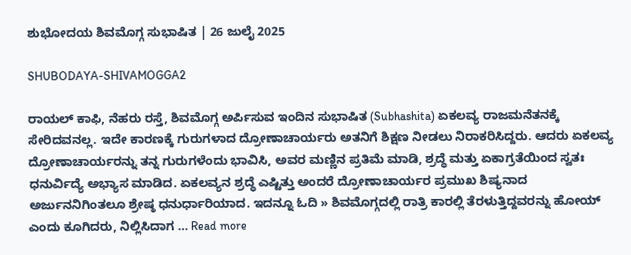ಶುಭೋದಯ ಶಿವಮೊಗ್ಗ ಸುಭಾಷಿತ | 26 ಜುಲೈ 2025

SHUBODAYA-SHIVAMOGGA2

ರಾಯಲ್‌ ಕಾಫಿ, ನೆಹರು ರಸ್ತೆ, ಶಿವಮೊಗ್ಗ ಅರ್ಪಿಸುವ ಇಂದಿನ ಸುಭಾಷಿತ (Subhashita) ಏಕಲವ್ಯ ರಾಜಮನೆತನಕ್ಕೆ ಸೇರಿದವನಲ್ಲ. ಇದೇ ಕಾರಣಕ್ಕೆ ಗುರುಗಳಾದ ದ್ರೋಣಾಚಾರ್ಯರು ಅತನಿಗೆ ಶಿಕ್ಷಣ ನೀಡಲು ನಿರಾಕರಿಸಿದ್ದರು. ಆದರು ಏಕಲವ್ಯ ದ್ರೋಣಾಚಾರ್ಯರನ್ನು ತನ್ನ ಗುರುಗಳೆಂದು ಭಾವಿಸಿ, ಅವರ ಮಣ್ಣಿನ ಪ್ರತಿಮೆ ಮಾಡಿ, ಶ್ರದ್ಧೆ ಮತ್ತು ಏಕಾಗ್ರತೆಯಿಂದ ಸ್ವತಃ ಧನುರ್ವಿದ್ಯೆ ಅಭ್ಯಾಸ ಮಾಡಿದ. ಏಕಲವ್ಯನ ಶ್ರದ್ಧೆ ಎಷ್ಟಿತ್ತು ಅಂದರೆ ದ್ರೋಣಾಚಾರ್ಯರ ಪ್ರಮುಖ ಶಿಷ್ಯನಾದ ಅರ್ಜುನನಿಗಿಂತಲೂ ಶ್ರೇಷ್ಠ ಧನುರ್ಧಾರಿಯಾದ. ಇದನ್ನೂ ಓದಿ » ಶಿವಮೊಗ್ಗದಲ್ಲಿ ರಾತ್ರಿ ಕಾರಲ್ಲಿ ತೆರಳುತ್ತಿದ್ದವರನ್ನು ಹೋಯ್‌ ಎಂದು ಕೂಗಿದರು, ನಿಲ್ಲಿಸಿದಾಗ … Read more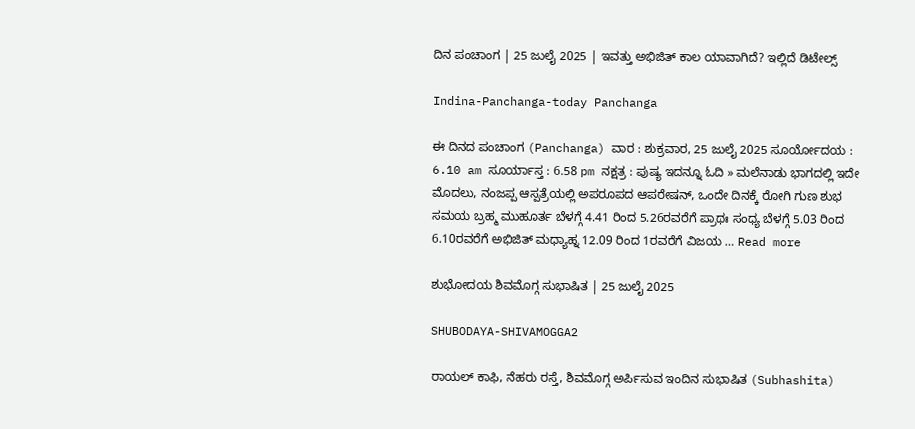ದಿನ ಪಂಚಾಂಗ | 25 ಜುಲೈ 2025 | ಇವತ್ತು ಅಭಿಜಿತ್‌ ಕಾಲ ಯಾವಾಗಿದೆ? ಇಲ್ಲಿದೆ ಡಿಟೇಲ್ಸ್‌

Indina-Panchanga-today Panchanga

ಈ ದಿನದ ಪಂಚಾಂಗ (Panchanga) ವಾರ : ಶುಕ್ರವಾರ, 25 ಜುಲೈ 2025 ಸೂರ್ಯೋದಯ : 6.10 am ಸೂರ್ಯಾಸ್ತ : 6.58 pm ನಕ್ಷತ್ರ : ಪುಷ್ಯ ಇದನ್ನೂ ಓದಿ » ಮಲೆನಾಡು ಭಾಗದಲ್ಲಿ ಇದೇ ಮೊದಲು, ನಂಜಪ್ಪ ಆಸ್ಪತ್ರೆಯಲ್ಲಿ ಅಪರೂಪದ ಆಪರೇಷನ್‌, ಒಂದೇ ದಿನಕ್ಕೆ ರೋಗಿ ಗುಣ ಶುಭ ಸಮಯ ಬ್ರಹ್ಮ ಮುಹೂರ್ತ ಬೆಳಗ್ಗೆ 4.41 ರಿಂದ 5.26ರವರೆಗೆ ಪ್ರಾಥಃ ಸಂಧ್ಯ ಬೆಳಗ್ಗೆ 5.03 ರಿಂದ 6.10ರವರೆಗೆ ಅಭಿಜಿತ್‌ ಮಧ್ಯಾಹ್ನ 12.09 ರಿಂದ 1ರವರೆಗೆ ವಿಜಯ … Read more

ಶುಭೋದಯ ಶಿವಮೊಗ್ಗ ಸುಭಾಷಿತ | 25 ಜುಲೈ 2025

SHUBODAYA-SHIVAMOGGA2

ರಾಯಲ್‌ ಕಾಫಿ, ನೆಹರು ರಸ್ತೆ, ಶಿವಮೊಗ್ಗ ಅರ್ಪಿಸುವ ಇಂದಿನ ಸುಭಾಷಿತ (Subhashita)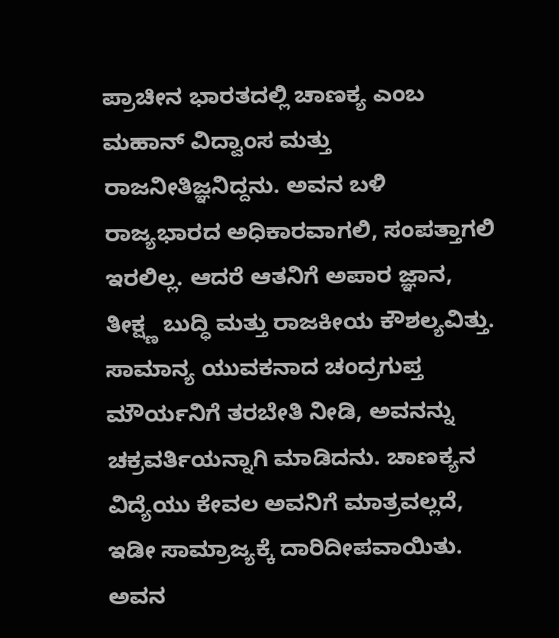ಪ್ರಾಚೀನ ಭಾರತದಲ್ಲಿ ಚಾಣಕ್ಯ ಎಂಬ ಮಹಾನ್ ವಿದ್ವಾಂಸ ಮತ್ತು ರಾಜನೀತಿಜ್ಞನಿದ್ದನು. ಅವನ ಬಳಿ ರಾಜ್ಯಭಾರದ ಅಧಿಕಾರವಾಗಲಿ, ಸಂಪತ್ತಾಗಲಿ ಇರಲಿಲ್ಲ. ಆದರೆ ಆತನಿಗೆ ಅಪಾರ ಜ್ಞಾನ, ತೀಕ್ಷ್ಣ ಬುದ್ಧಿ ಮತ್ತು ರಾಜಕೀಯ ಕೌಶಲ್ಯವಿತ್ತು. ಸಾಮಾನ್ಯ ಯುವಕನಾದ ಚಂದ್ರಗುಪ್ತ ಮೌರ್ಯನಿಗೆ ತರಬೇತಿ ನೀಡಿ, ಅವನನ್ನು ಚಕ್ರವರ್ತಿಯನ್ನಾಗಿ ಮಾಡಿದನು. ಚಾಣಕ್ಯನ ವಿದ್ಯೆಯು ಕೇವಲ ಅವನಿಗೆ ಮಾತ್ರವಲ್ಲದೆ, ಇಡೀ ಸಾಮ್ರಾಜ್ಯಕ್ಕೆ ದಾರಿದೀಪವಾಯಿತು. ಅವನ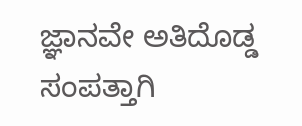ಜ್ಞಾನವೇ ಅತಿದೊಡ್ಡ ಸಂಪತ್ತಾಗಿ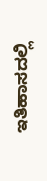ಇತಿಹಾಸದಲ್ಲಿ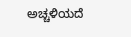ಅಚ್ಚಳಿಯದೆ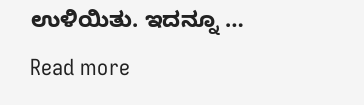ಉಳಿಯಿತು. ಇದನ್ನೂ … Read more